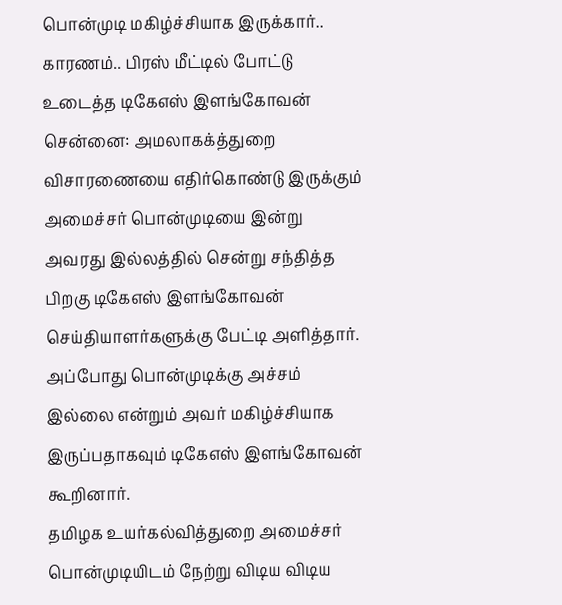பொன்முடி மகிழ்ச்சியாக இருக்கார்.. காரணம்.. பிரஸ் மீட்டில் போட்டு உடைத்த டிகேஎஸ் இளங்கோவன்
சென்னை: அமலாகக்த்துறை விசாரணையை எதிர்கொண்டு இருக்கும் அமைச்சர் பொன்முடியை இன்று அவரது இல்லத்தில் சென்று சந்தித்த பிறகு டிகேஎஸ் இளங்கோவன் செய்தியாளர்களுக்கு பேட்டி அளித்தார். அப்போது பொன்முடிக்கு அச்சம் இல்லை என்றும் அவர் மகிழ்ச்சியாக இருப்பதாகவும் டிகேஎஸ் இளங்கோவன் கூறினார்.
தமிழக உயர்கல்வித்துறை அமைச்சர் பொன்முடியிடம் நேற்று விடிய விடிய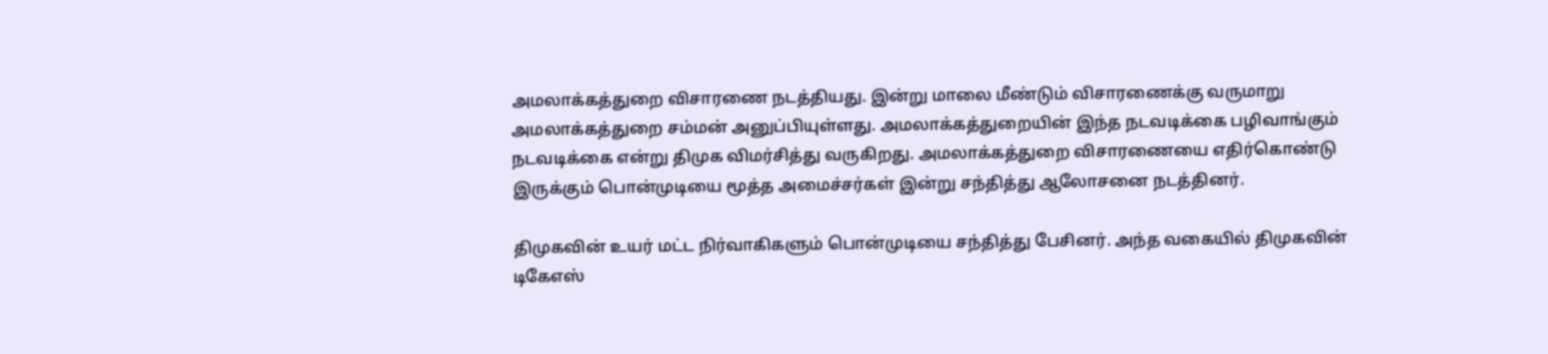அமலாக்கத்துறை விசாரணை நடத்தியது. இன்று மாலை மீண்டும் விசாரணைக்கு வருமாறு அமலாக்கத்துறை சம்மன் அனுப்பியுள்ளது. அமலாக்கத்துறையின் இந்த நடவடிக்கை பழிவாங்கும் நடவடிக்கை என்று திமுக விமர்சித்து வருகிறது. அமலாக்கத்துறை விசாரணையை எதிர்கொண்டு இருக்கும் பொன்முடியை மூத்த அமைச்சர்கள் இன்று சந்தித்து ஆலோசனை நடத்தினர்.

திமுகவின் உயர் மட்ட நிர்வாகிகளும் பொன்முடியை சந்தித்து பேசினர். அந்த வகையில் திமுகவின் டிகேஎஸ்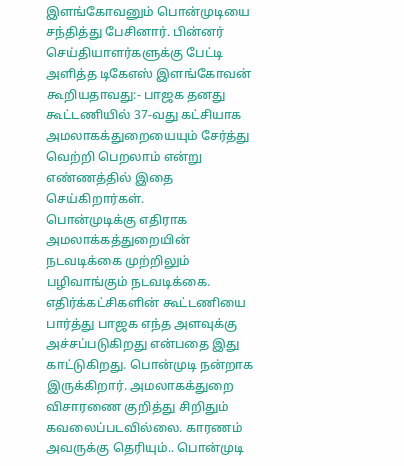இளங்கோவனும் பொன்முடியை சந்தித்து பேசினார். பின்னர் செய்தியாளர்களுக்கு பேட்டி அளித்த டிகேஎஸ் இளங்கோவன் கூறியதாவது:- பாஜக தனது கூட்டணியில் 37-வது கட்சியாக அமலாகக்துறையையும் சேர்த்து வெற்றி பெறலாம் என்று எண்ணத்தில் இதை செய்கிறார்கள்.
பொன்முடிக்கு எதிராக அமலாக்கத்துறையின் நடவடிக்கை முற்றிலும் பழிவாங்கும் நடவடிக்கை. எதிர்க்கட்சிகளின் கூட்டணியை பார்த்து பாஜக எந்த அளவுக்கு அச்சப்படுகிறது என்பதை இது காட்டுகிறது. பொன்முடி நன்றாக இருக்கிறார். அமலாகக்துறை விசாரணை குறித்து சிறிதும் கவலைப்படவில்லை. காரணம் அவருக்கு தெரியும்.. பொன்முடி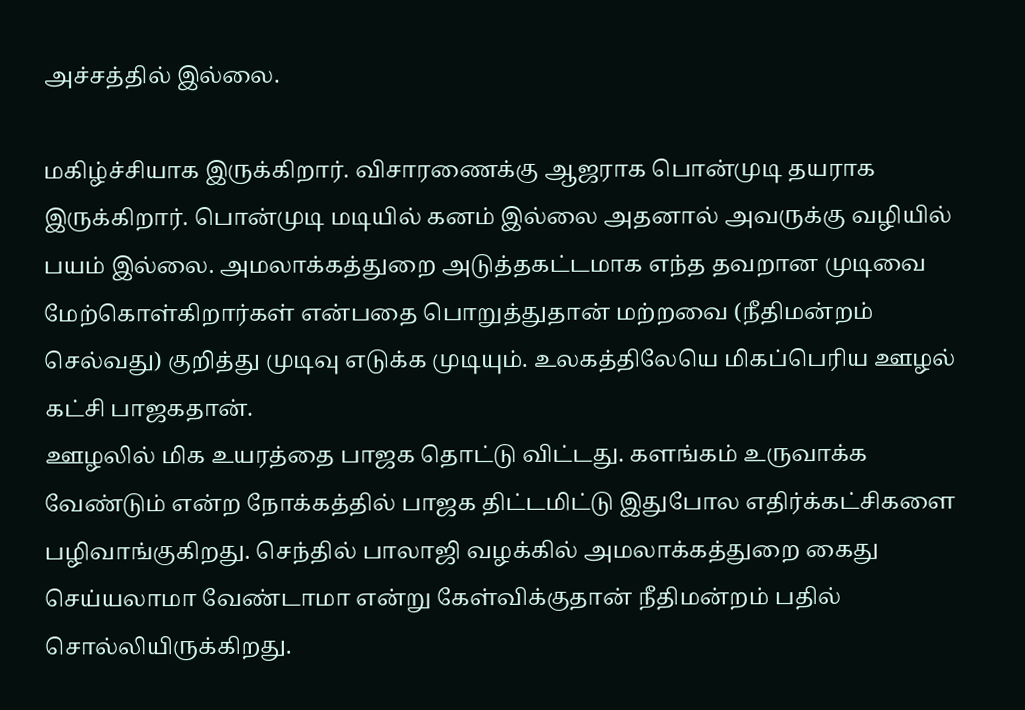அச்சத்தில் இல்லை.

மகிழ்ச்சியாக இருக்கிறார். விசாரணைக்கு ஆஜராக பொன்முடி தயராக இருக்கிறார். பொன்முடி மடியில் கனம் இல்லை அதனால் அவருக்கு வழியில் பயம் இல்லை. அமலாக்கத்துறை அடுத்தகட்டமாக எந்த தவறான முடிவை மேற்கொள்கிறார்கள் என்பதை பொறுத்துதான் மற்றவை (நீதிமன்றம் செல்வது) குறித்து முடிவு எடுக்க முடியும். உலகத்திலேயெ மிகப்பெரிய ஊழல் கட்சி பாஜகதான்.
ஊழலில் மிக உயரத்தை பாஜக தொட்டு விட்டது. களங்கம் உருவாக்க வேண்டும் என்ற நோக்கத்தில் பாஜக திட்டமிட்டு இதுபோல எதிர்க்கட்சிகளை பழிவாங்குகிறது. செந்தில் பாலாஜி வழக்கில் அமலாக்கத்துறை கைது செய்யலாமா வேண்டாமா என்று கேள்விக்குதான் நீதிமன்றம் பதில் சொல்லியிருக்கிறது.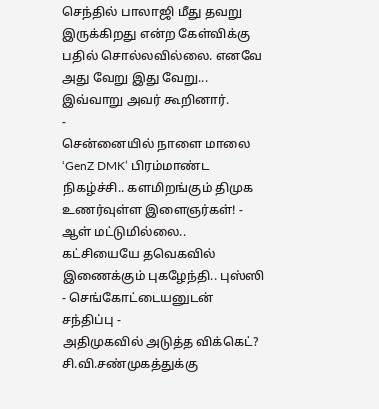செந்தில் பாலாஜி மீது தவறு இருக்கிறது என்ற கேள்விக்கு பதில் சொல்லவில்லை. எனவே அது வேறு இது வேறு... இவ்வாறு அவர் கூறினார்.
-
சென்னையில் நாளை மாலை ‘GenZ DMK’ பிரம்மாண்ட நிகழ்ச்சி.. களமிறங்கும் திமுக உணர்வுள்ள இளைஞர்கள்! -
ஆள் மட்டுமில்லை.. கட்சியையே தவெகவில் இணைக்கும் புகழேந்தி.. புஸ்ஸி - செங்கோட்டையனுடன் சந்திப்பு -
அதிமுகவில் அடுத்த விக்கெட்? சி.வி.சண்முகத்துக்கு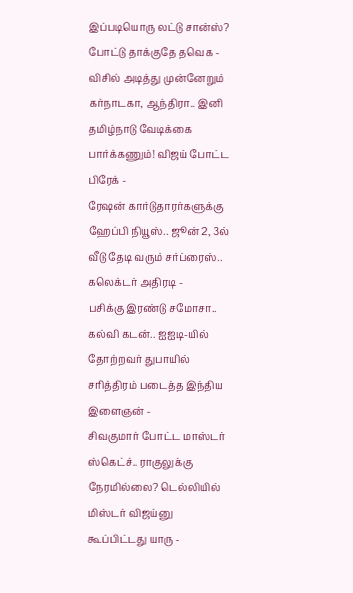இப்படியொரு லட்டு சான்ஸ்? போட்டு தாக்குதே தவெக -
விசில் அடித்து முன்னேறும் கர்நாடகா, ஆந்திரா.. இனி தமிழ்நாடு வேடிக்கை பார்க்கணும்! விஜய் போட்ட பிரேக் -
ரேஷன் கார்டுதாரர்களுக்கு ஹேப்பி நியூஸ்.. ஜூன் 2, 3ல் வீடு தேடி வரும் சர்ப்ரைஸ்.. கலெக்டர் அதிரடி -
பசிக்கு இரண்டு சமோசா.. கல்வி கடன்.. ஐஐடி-யில் தோற்றவர் துபாயில் சரித்திரம் படைத்த இந்திய இளைஞன் -
சிவகுமார் போட்ட மாஸ்டர் ஸ்கெட்ச்.. ராகுலுக்கு நேரமில்லை? டெல்லியில் மிஸ்டர் விஜய்னு கூப்பிட்டது யாரு -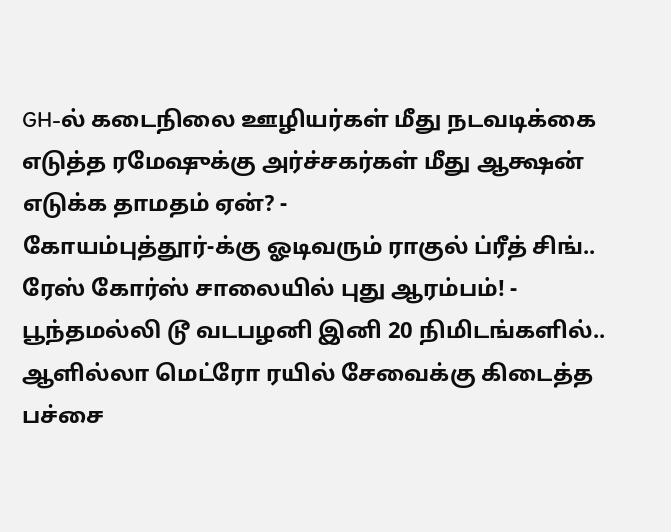GH-ல் கடைநிலை ஊழியர்கள் மீது நடவடிக்கை எடுத்த ரமேஷுக்கு அர்ச்சகர்கள் மீது ஆக்ஷன் எடுக்க தாமதம் ஏன்? -
கோயம்புத்தூர்-க்கு ஓடிவரும் ராகுல் ப்ரீத் சிங்.. ரேஸ் கோர்ஸ் சாலையில் புது ஆரம்பம்! -
பூந்தமல்லி டூ வடபழனி இனி 20 நிமிடங்களில்.. ஆளில்லா மெட்ரோ ரயில் சேவைக்கு கிடைத்த பச்சை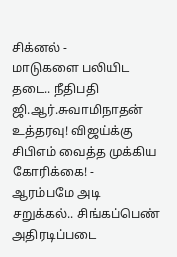சிக்னல் -
மாடுகளை பலியிட தடை.. நீதிபதி ஜி.ஆர்.சுவாமிநாதன் உத்தரவு! விஜய்க்கு சிபிஎம் வைத்த முக்கிய கோரிக்கை! -
ஆரம்பமே அடி சறுக்கல்.. சிங்கப்பெண் அதிரடிப்படை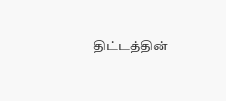திட்டத்தின்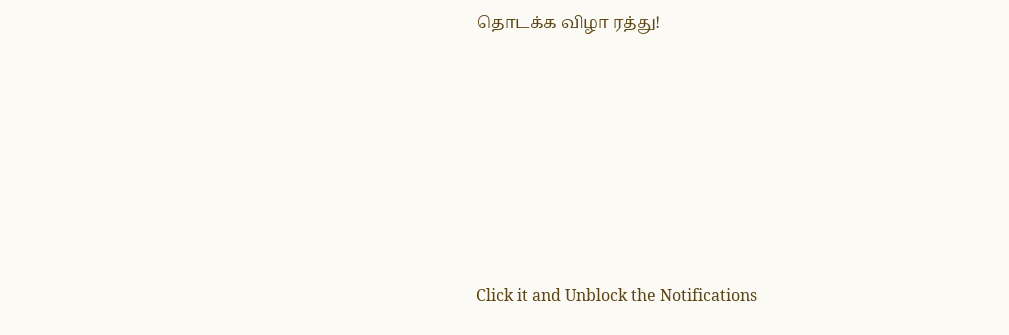தொடக்க விழா ரத்து!












Click it and Unblock the Notifications